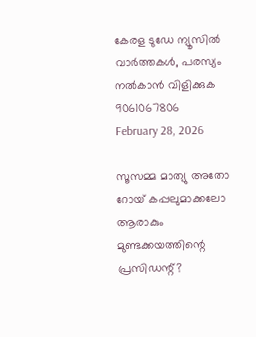കേരള ടുഡേ ന്യൂസിൽ വാർത്തകൾ, പരസ്യം നൽകാൻ വിളിക്കുക 9061067806
February 28, 2026

സൂസമ്മ മാത്യു അതോ റോയ് കപ്പലുമാക്കലോ ആരാകും മുണ്ടക്കയത്തിന്റെ പ്രസിഡന്റ്?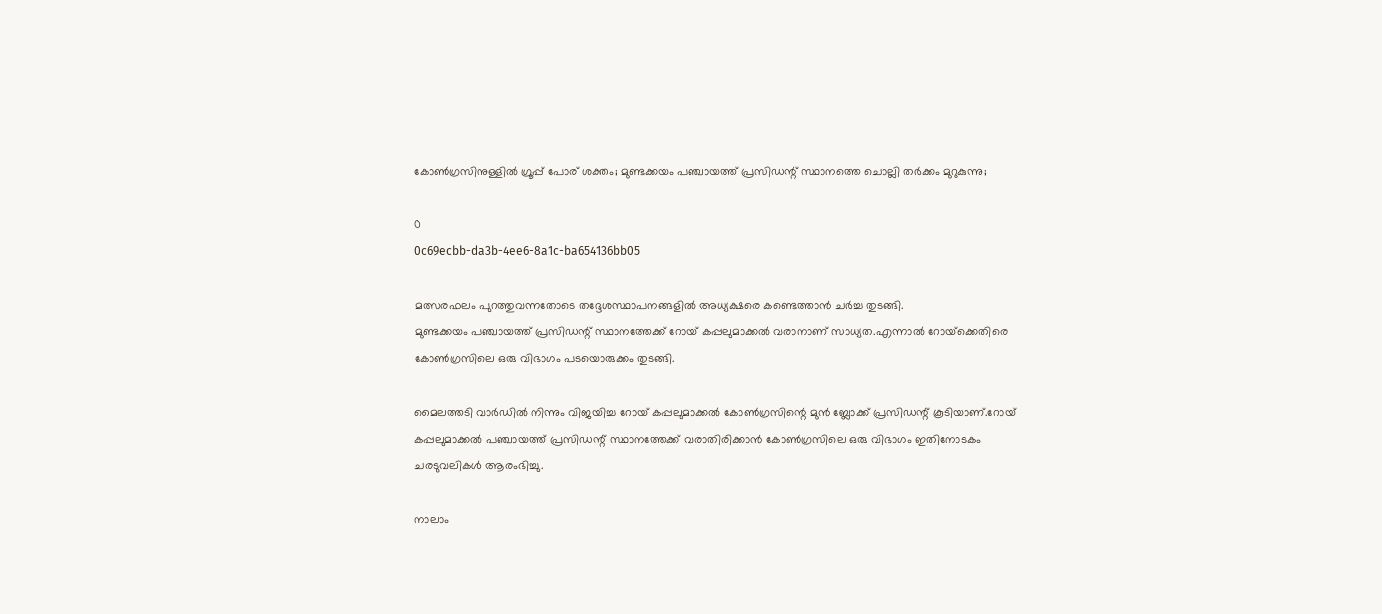കോൺഗ്രസിനുള്ളിൽ ഗ്രൂപ്പ് പോര് ശക്തം; മുണ്ടക്കയം പഞ്ചായത്ത് പ്രസിഡന്റ് സ്ഥാനത്തെ ചൊല്ലി തർക്കം മുറുകുന്നു;

0
0c69ecbb-da3b-4ee6-8a1c-ba654136bb05

മത്സരഫലം പുറത്തുവന്നതോടെ തദ്ദേശസ്ഥാപനങ്ങളിൽ അധ്യക്ഷരെ കണ്ടെത്താൻ ചർച്ച തുടങ്ങി.
മുണ്ടക്കയം പഞ്ചായത്ത് പ്രസിഡന്റ് സ്ഥാനത്തേക്ക് റോയ് കപ്പലുമാക്കൽ വരാനാണ് സാധ്യത.എന്നാൽ റോയ്‌ക്കെതിരെ കോൺഗ്രസിലെ ഒരു വിഭാഗം പടയൊരുക്കം തുടങ്ങി.

മൈലത്തടി വാര്‍ഡില്‍ നിന്നും വിജയിച്ച റോയ് കപ്പലുമാക്കല്‍ കോണ്‍ഗ്രസിന്റെ മുന്‍ ബ്ലോക്ക് പ്രസിഡന്റ് കൂടിയാണ്.റോയ് കപ്പലുമാക്കല്‍ പഞ്ചായത്ത് പ്രസിഡന്റ് സ്ഥാനത്തേക്ക് വരാതിരിക്കാന്‍ കോണ്‍ഗ്രസിലെ ഒരു വിഭാഗം ഇതിനോടകം ചരടുവലികള്‍ ആരംഭിച്ചു.

നാലാം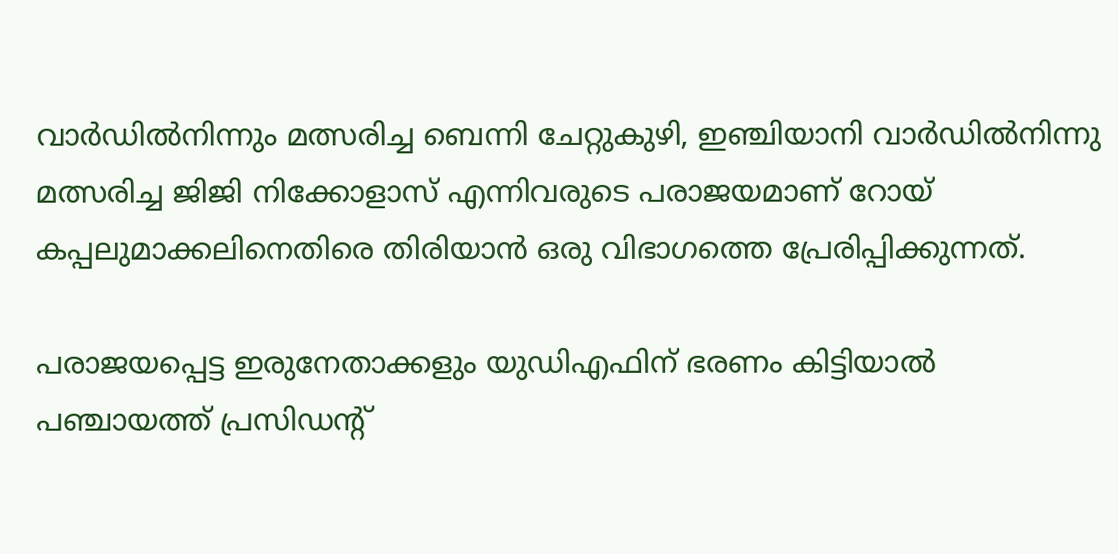വാര്‍ഡില്‍നിന്നും മത്സരിച്ച ബെന്നി ചേറ്റുകുഴി, ഇഞ്ചിയാനി വാര്‍ഡില്‍നിന്നു മത്സരിച്ച ജിജി നിക്കോളാസ് എന്നിവരുടെ പരാജയമാണ് റോയ് കപ്പലുമാക്കലിനെതിരെ തിരിയാന്‍ ഒരു വിഭാഗത്തെ പ്രേരിപ്പിക്കുന്നത്.

പരാജയപ്പെട്ട ഇരുനേതാക്കളും യുഡിഎഫിന് ഭരണം കിട്ടിയാല്‍ പഞ്ചായത്ത് പ്രസിഡന്റ്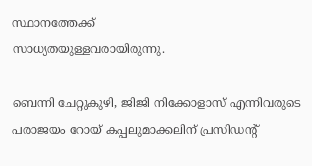സ്ഥാനത്തേക്ക്
സാധ്യതയുള്ളവരായിരുന്നു.

ബെന്നി ചേറ്റുകുഴി, ജിജി നിക്കോളാസ് എന്നിവരുടെ പരാജയം റോയ് കപ്പലുമാക്കലിന് പ്രസിഡന്റ്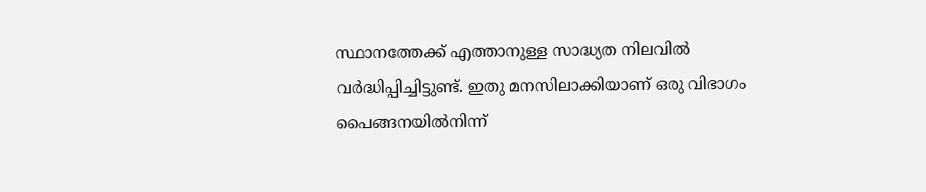സ്ഥാനത്തേക്ക് എത്താനുള്ള സാദ്ധ്യത നിലവില്‍ വര്‍ദ്ധിപ്പിച്ചിട്ടുണ്ട്. ഇതു മനസിലാക്കിയാണ് ഒരു വിഭാഗം പൈങ്ങനയില്‍നിന്ന്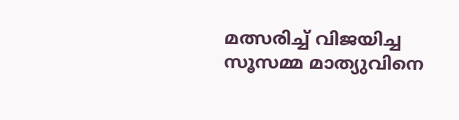മത്സരിച്ച് വിജയിച്ച സൂസമ്മ മാത്യുവിനെ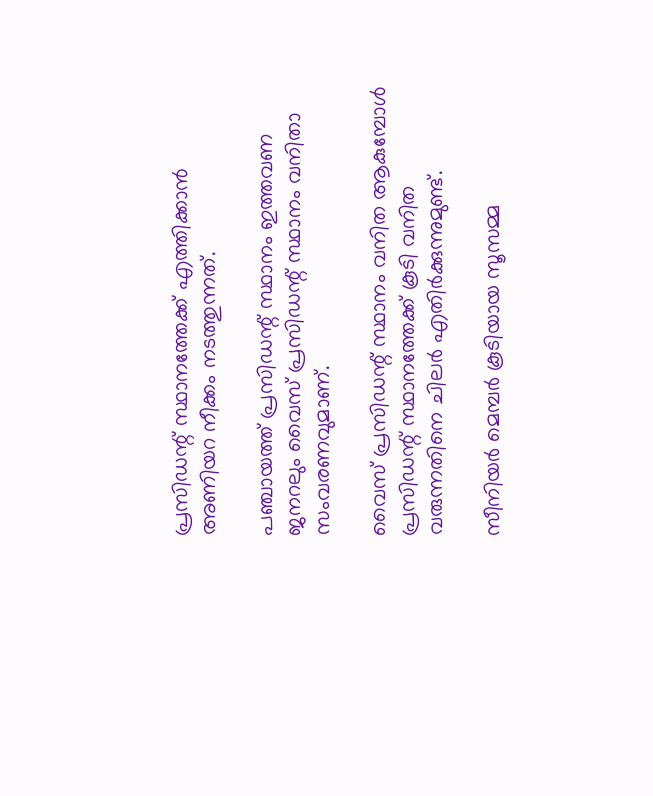പ്രസിഡന്റ് സ്ഥാനത്തേക്ക് എത്തിക്കാന്‍ അണിയറ നീക്കം നടത്തുന്നത്.

പഞ്ചായത്ത് പ്രസിഡന്റ് സ്ഥാനം ഇത്തവണ ജനറലും വൈസ് പ്രസിഡന്റ് സ്ഥാനം വനിതാ സംവരണവുമാണ്.

വൈസ് പ്രസിഡന്റ് സ്ഥാനം വനിത ആകുമ്പോള്‍ പ്രസിഡന്റ് സ്ഥാനത്തേക്ക് കൂടി വനിത വരുന്നതിനെ ചിലര്‍ എതിര്‍ക്കുന്നുമുണ്ട്.

സീനിയര്‍ മെമ്പര്‍ കൂടിയായ സൂസമ്മ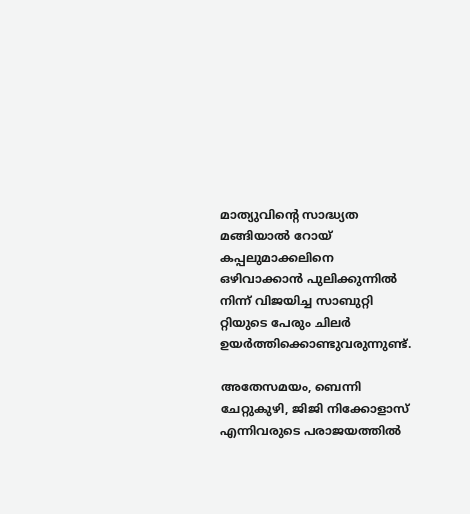മാത്യുവിന്റെ സാദ്ധ്യത മങ്ങിയാല്‍ റോയ് കപ്പലുമാക്കലിനെ ഒഴിവാക്കാന്‍ പുലിക്കുന്നില്‍ നിന്ന് വിജയിച്ച സാബുറ്റി റ്റിയുടെ പേരും ചിലര്‍ ഉയര്‍ത്തിക്കൊണ്ടുവരുന്നുണ്ട്.

അതേസമയം, ബെന്നി ചേറ്റുകുഴി, ജിജി നിക്കോളാസ് എന്നിവരുടെ പരാജയത്തില്‍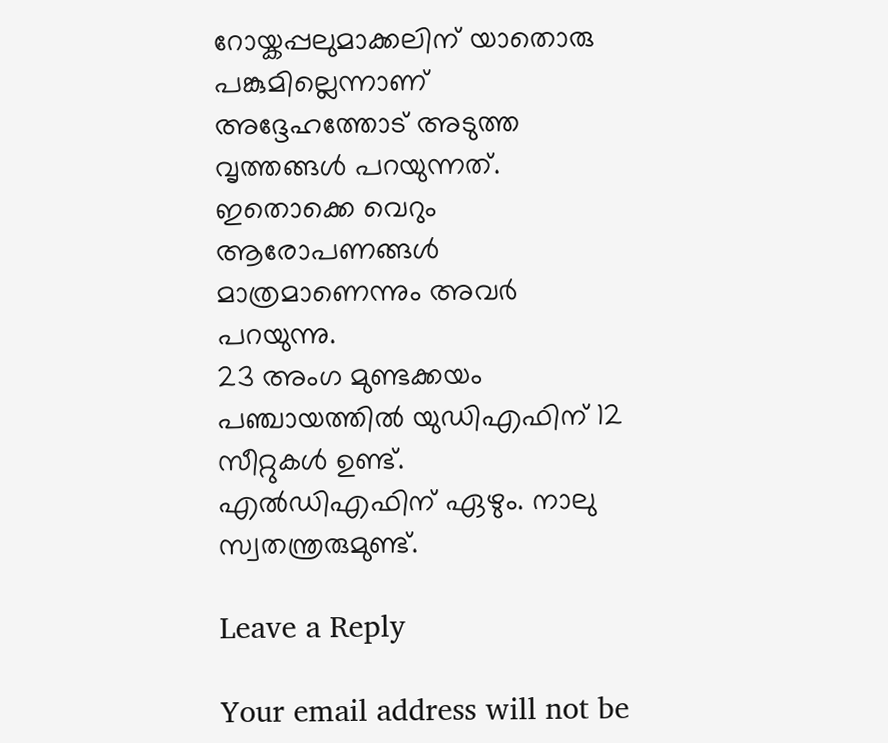റോയ്കപ്പലുമാക്കലിന് യാതൊരു പങ്കുമില്ലെന്നാണ് അദ്ദേഹത്തോട് അടുത്ത വൃത്തങ്ങള്‍ പറയുന്നത്. ഇതൊക്കെ വെറും ആരോപണങ്ങള്‍ മാത്രമാണെന്നും അവര്‍ പറയുന്നു.
23 അംഗ മുണ്ടക്കയം പഞ്ചായത്തില്‍ യുഡിഎഫിന് 12 സീറ്റുകള്‍ ഉണ്ട്. എല്‍ഡിഎഫിന് ഏഴും. നാലു സ്വതന്ത്രരുമുണ്ട്.

Leave a Reply

Your email address will not be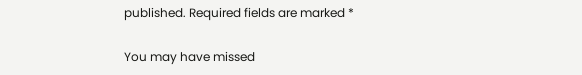published. Required fields are marked *

You may have missed